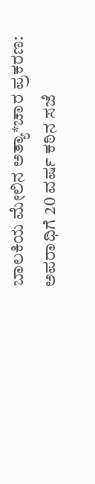ಬಾಲಕಿಯ ಮೇಲಿನ ಅತ್ಯಾ*ಚಾರ ಪ್ರಕರಣ: ಅಪರಾಧಿಗೆ 20 ವರ್ಷ ಕಠಿನ ಸಜೆ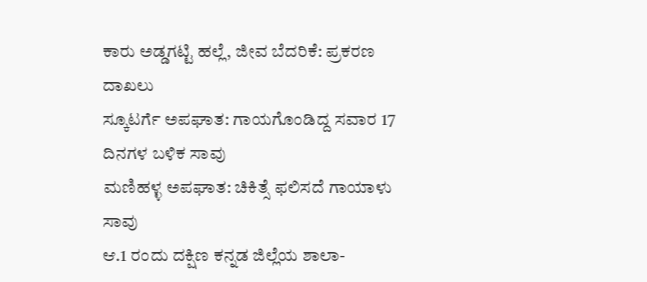ಕಾರು ಅಡ್ಡಗಟ್ಟಿ ಹಲ್ಲೆ, ಜೀವ ಬೆದರಿಕೆ: ಪ್ರಕರಣ ದಾಖಲು
ಸ್ಕೂಟರ್ಗೆ ಅಪಘಾತ: ಗಾಯಗೊಂಡಿದ್ದ ಸವಾರ 17 ದಿನಗಳ ಬಳಿಕ ಸಾವು
ಮಣಿಹಳ್ಳ ಅಪಘಾತ: ಚಿಕಿತ್ಸೆ ಫಲಿಸದೆ ಗಾಯಾಳು ಸಾವು
ಆ.1 ರಂದು ದಕ್ಷಿಣ ಕನ್ನಡ ಜಿಲ್ಲೆಯ ಶಾಲಾ-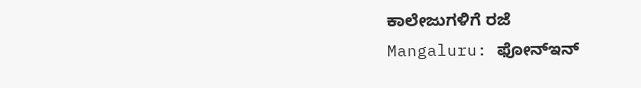ಕಾಲೇಜುಗಳಿಗೆ ರಜೆ
Mangaluru: ಫೋನ್ಇನ್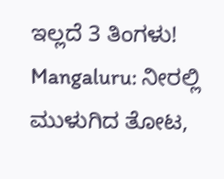ಇಲ್ಲದೆ 3 ತಿಂಗಳು!
Mangaluru: ನೀರಲ್ಲಿ ಮುಳುಗಿದ ತೋಟ,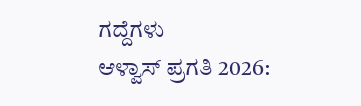ಗದ್ದೆಗಳು
ಆಳ್ವಾಸ್ ಪ್ರಗತಿ 2026: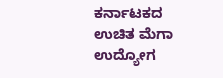ಕರ್ನಾಟಕದ ಉಚಿತ ಮೆಗಾ ಉದ್ಯೋಗ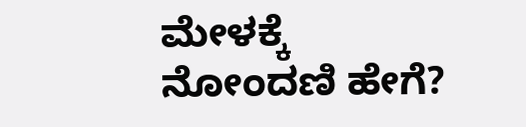ಮೇಳಕ್ಕೆ ನೋಂದಣಿ ಹೇಗೆ?